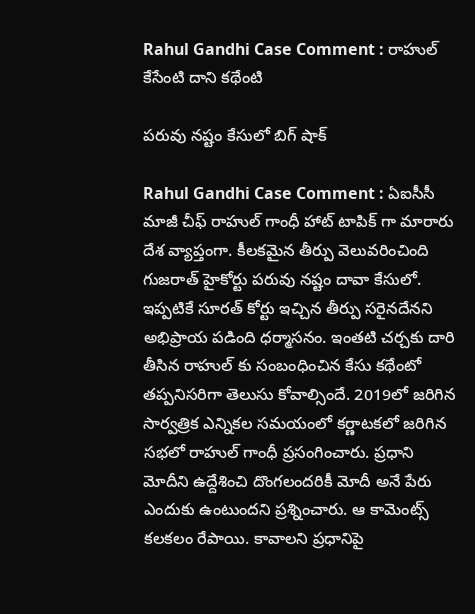Rahul Gandhi Case Comment : రాహుల్ కేసేంటి దాని క‌థేంటి

ప‌రువు న‌ష్టం కేసులో బిగ్ షాక్

Rahul Gandhi Case Comment : ఏఐసీసీ మాజీ చీఫ్ రాహుల్ గాంధీ హాట్ టాపిక్ గా మారారు దేశ వ్యాప్తంగా. కీల‌క‌మైన తీర్పు వెలువ‌రించింది గుజ‌రాత్ హైకోర్టు ప‌రువు న‌ష్టం దావా కేసులో. ఇప్ప‌టికే సూర‌త్ కోర్టు ఇచ్చిన తీర్పు స‌రైన‌దేన‌ని అభిప్రాయ ప‌డింది ధ‌ర్మాస‌నం. ఇంతటి చ‌ర్చ‌కు దారి తీసిన రాహుల్ కు సంబంధించిన కేసు క‌థేంటో త‌ప్ప‌నిస‌రిగా తెలుసు కోవాల్సిందే. 2019లో జ‌రిగిన సార్వ‌త్రిక ఎన్నిక‌ల సమ‌యంలో క‌ర్ణాట‌క‌లో జ‌రిగిన స‌భ‌లో రాహుల్ గాంధీ ప్ర‌సంగించారు. ప్ర‌ధాని మోదీని ఉద్దేశించి దొంగ‌లంద‌రికీ మోదీ అనే పేరు ఎందుకు ఉంటుంద‌ని ప్ర‌శ్నించారు. ఆ కామెంట్స్ క‌ల‌క‌లం రేపాయి. కావాలని ప్ర‌ధానిపై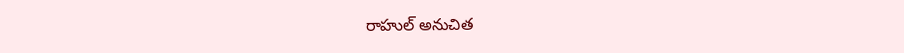రాహుల్ అనుచిత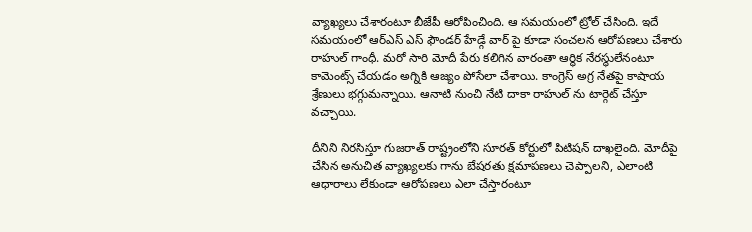వ్యాఖ్య‌లు చేశారంటూ బీజేపీ ఆరోపించింది. ఆ స‌మ‌యంలో ట్రోల్ చేసింది. ఇదే స‌మ‌యంలో ఆర్ఎస్ ఎస్ ఫౌండ‌ర్ హేడ్గే వార్ పై కూడా సంచ‌ల‌న ఆరోప‌ణ‌లు చేశారు రాహుల్ గాంధీ. మరో సారి మోదీ పేరు క‌లిగిన వారంతా ఆర్థిక నేర‌స్థులేనంటూ కామెంట్స్ చేయ‌డం అగ్నికి ఆజ్యం పోసేలా చేశాయి. కాంగ్రెస్ అగ్ర నేత‌పై కాషాయ శ్రేణులు భ‌గ్గుమన్నాయి. ఆనాటి నుంచి నేటి దాకా రాహుల్ ను టార్గెట్ చేస్తూ వ‌చ్చాయి.

దీనిని నిర‌సిస్తూ గుజ‌రాత్ రాష్ట్రంలోని సూర‌త్ కోర్టులో పిటిష‌న్ దాఖ‌లైంది. మోదీపై చేసిన అనుచిత వ్యాఖ్య‌ల‌కు గాను బేష‌ర‌తు క్ష‌మాప‌ణ‌లు చెప్పాల‌ని, ఎలాంటి ఆధారాలు లేకుండా ఆరోప‌ణ‌లు ఎలా చేస్తారంటూ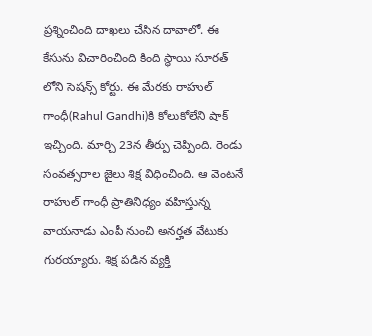ప్ర‌శ్నించింది దాఖ‌లు చేసిన దావాలో. ఈ కేసును విచారించింది కింది స్థాయి సూర‌త్ లోని సెష‌న్స్ కోర్టు. ఈ మేర‌కు రాహుల్ గాంధీ(Rahul Gandhi)కి కోలుకోలేని షాక్ ఇచ్చింది. మార్చి 23న తీర్పు చెప్పింది. రెండు సంవ‌త్స‌రాల జైలు శిక్ష విధించింది. ఆ వెంట‌నే రాహుల్ గాంధీ ప్రాతినిధ్యం వ‌హిస్తున్న వాయ‌నాడు ఎంపీ నుంచి అన‌ర్హ‌త వేటుకు గుర‌య్యారు. శిక్ష ప‌డిన వ్య‌క్తి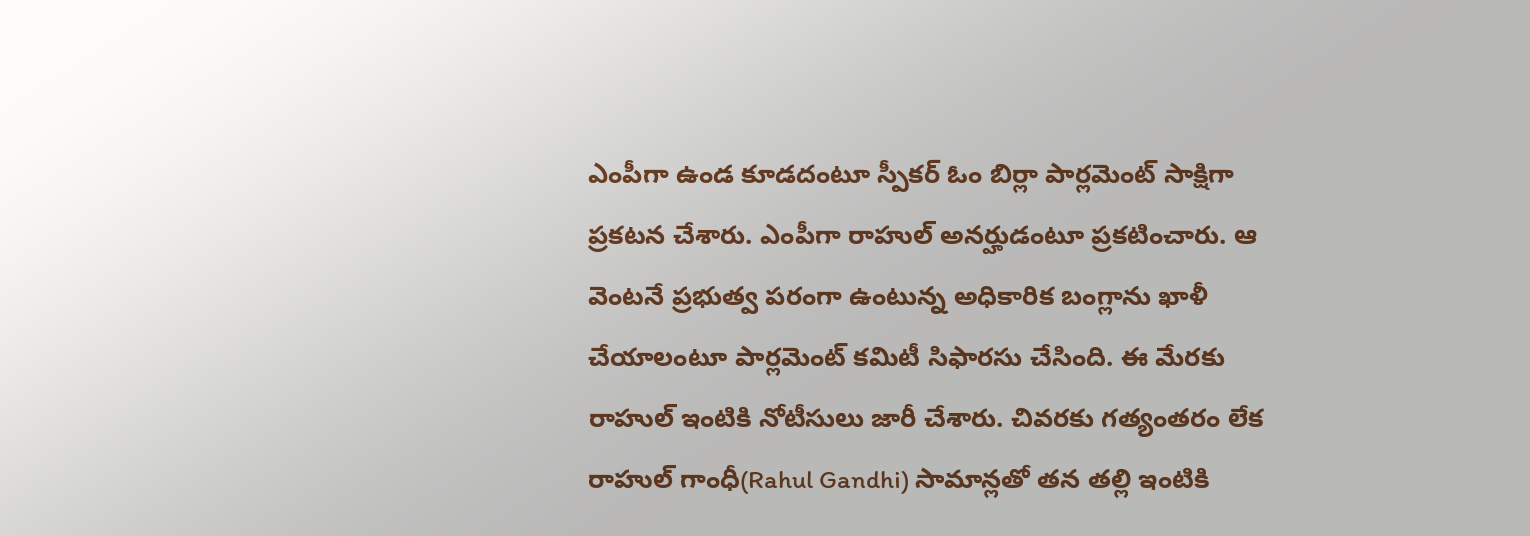ఎంపీగా ఉండ కూడ‌దంటూ స్పీక‌ర్ ఓం బిర్లా పార్ల‌మెంట్ సాక్షిగా ప్ర‌క‌ట‌న చేశారు. ఎంపీగా రాహుల్ అన‌ర్హుడంటూ ప్ర‌క‌టించారు. ఆ వెంట‌నే ప్ర‌భుత్వ ప‌రంగా ఉంటున్న అధికారిక బంగ్లాను ఖాళీ చేయాలంటూ పార్ల‌మెంట్ క‌మిటీ సిఫార‌సు చేసింది. ఈ మేర‌కు రాహుల్ ఇంటికి నోటీసులు జారీ చేశారు. చివ‌ర‌కు గ‌త్యంత‌రం లేక రాహుల్ గాంధీ(Rahul Gandhi) సామాన్ల‌తో త‌న త‌ల్లి ఇంటికి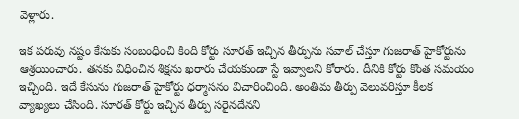వెళ్లారు.

ఇక ప‌రువు న‌ష్టం కేసుకు సంబంధించి కింది కోర్టు సూర‌త్ ఇచ్చిన తీర్పును స‌వాల్ చేస్తూ గుజ‌రాత్ హైకోర్టును ఆశ్ర‌యించారు. త‌న‌కు విధించిన శిక్ష‌ను ఖ‌రారు చేయ‌కుండా స్టే ఇవ్వాల‌ని కోరారు. దీనికి కోర్టు కొంత స‌మ‌యం ఇచ్చింది. ఇదే కేసును గుజ‌రాత్ హైకోర్టు ధ‌ర్మాస‌నం విచారించింది. అంతిమ తీర్పు వెలువ‌రిస్తూ కీల‌క వ్యాఖ్య‌లు చేసింది. సూర‌త్ కోర్టు ఇచ్చిన తీర్పు స‌రైన‌దేన‌ని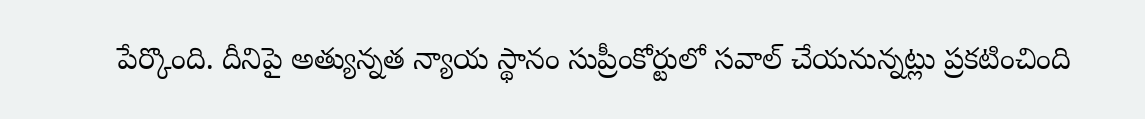పేర్కొంది. దీనిపై అత్యున్న‌త న్యాయ స్థానం సుప్రీంకోర్టులో స‌వాల్ చేయ‌నున్న‌ట్లు ప్ర‌క‌టించింది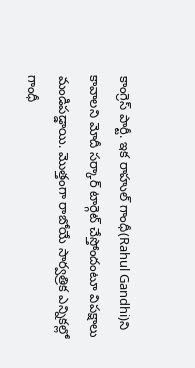కాంగ్రెస్ పార్టీ. ఇక రాహుల్ గాంధీ(Rahul Gandhi)ని కావాల‌ని మోదీ స‌ర్కార్ టార్గెట్ చేస్తోందంటూ విప‌క్షాలు మండిప‌డ్డాయి. మొత్తంగా రాబోయే సార్వ‌త్రిక ఎన్నిక‌ల్లో గాంధీ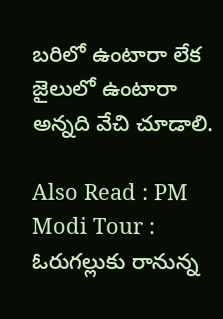బ‌రిలో ఉంటారా లేక జైలులో ఉంటారా అన్న‌ది వేచి చూడాలి.

Also Read : PM Modi Tour : ఓరుగ‌ల్లుకు రానున్న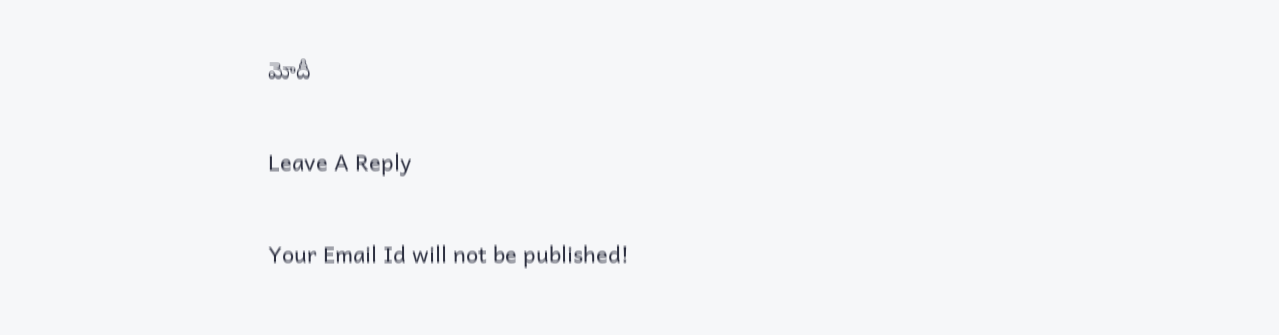మోదీ

Leave A Reply

Your Email Id will not be published!